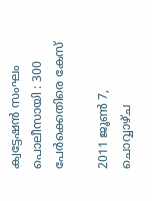ക്വട്ടേഷന്‍ സംഘം പൊലീസായി : 300 പേര്‍ക്കെതിരെ കേസ്

2011 ജൂൺ 7, ചൊവ്വാഴ്ച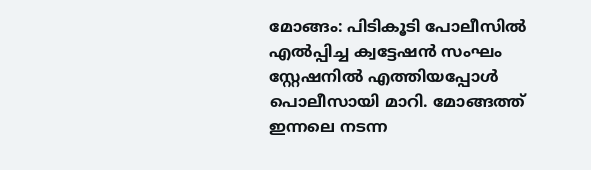മോങ്ങം: പിടികൂടി പോലീസില്‍ എല്‍പ്പിച്ച ക്വട്ടേഷന്‍ സംഘം സ്റ്റേഷനില്‍ എത്തിയപ്പോള്‍ പൊലീസായി മാറി. മോങ്ങത്ത് ഇന്നലെ നടന്ന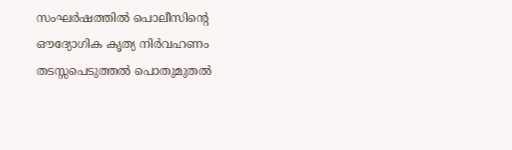സംഘര്‍ഷത്തില്‍ പൊലീസിന്റെ ഔദ്യോഗിക കൃത്യ നിര്‍വഹണം തടസ്സപെടുത്തല്‍ പൊതുമുതല്‍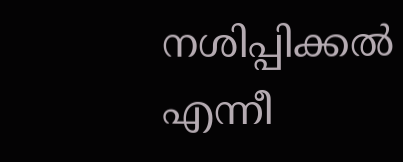നശിപ്പിക്കല്‍ എന്നീ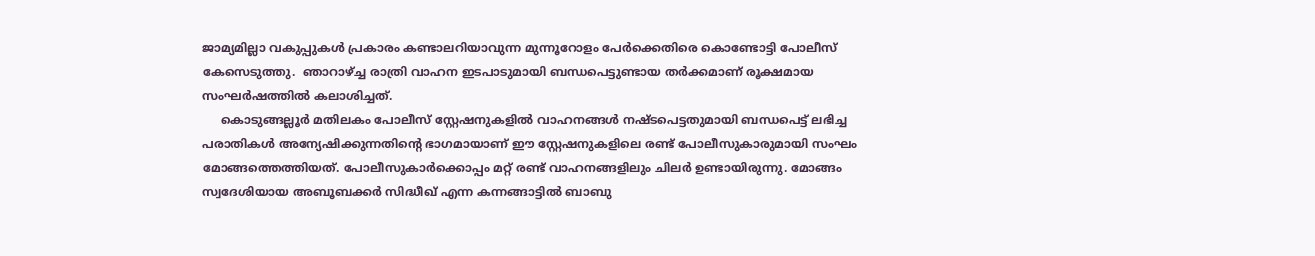ജാമ്യമില്ലാ വകുപ്പുകള്‍ പ്രകാരം കണ്ടാലറിയാവുന്ന മുന്നൂറോളം പേര്‍ക്കെതിരെ കൊണ്ടോട്ടി പോലീസ് കേസെടുത്തു.  ഞാറാഴ്ച്ച രാത്രി വാഹന ഇടപാടുമായി ബന്ധപെട്ടുണ്ടായ തര്‍ക്കമാണ് രൂക്ഷമായ സംഘര്‍ഷത്തില്‍ കലാശിച്ചത്.
     കൊടുങ്ങല്ലൂര്‍ മതിലകം പോലീസ് സ്റ്റേഷനുകളില്‍ വാഹനങ്ങള്‍ നഷ്‌ടപെട്ടതുമായി ബന്ധപെട്ട് ലഭിച്ച പരാതികള്‍ അന്യേഷിക്കുന്നതിന്റെ ഭാഗമായാണ് ഈ സ്റ്റേഷനുകളിലെ രണ്ട് പോലീസുകാരുമായി സംഘം മോങ്ങത്തെത്തിയത്. പോലീസുകാര്‍ക്കൊപ്പം മറ്റ് രണ്ട് വാഹനങ്ങളിലും ചിലര്‍ ഉണ്ടായിരുന്നു. മോങ്ങം സ്വദേശിയായ അബൂബക്കര്‍ സിദ്ധീഖ് എന്ന കന്നങ്ങാട്ടില്‍ ബാബു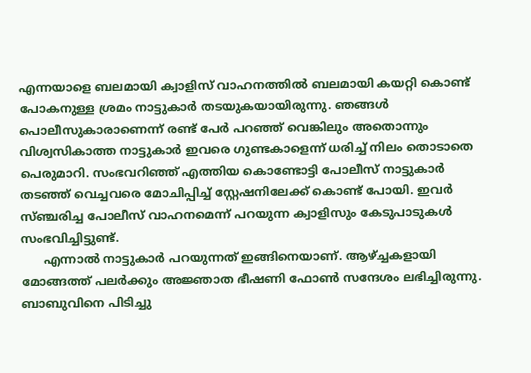എന്നയാളെ ബലമായി ക്വാളിസ് വാഹനത്തില്‍ ബലമായി കയറ്റി കൊണ്ട് പോകനുള്ള ശ്രമം നാട്ടുകാര്‍ തടയുകയായിരുന്നു. ഞങ്ങള്‍ പൊലീസുകാരാണെന്ന് രണ്ട് പേര്‍ പറഞ്ഞ് വെങ്കിലും അതൊന്നും വിശ്വസികാത്ത നാട്ടുകാര്‍ ഇവരെ ഗുണ്ടകാളെന്ന് ധരിച്ച് നിലം തൊടാതെ പെരുമാറി. സംഭവറിഞ്ഞ് എത്തിയ കൊണ്ടോട്ടി പോലീസ് നാട്ടുകാര്‍ തടഞ്ഞ് വെച്ചവരെ മോചിപ്പിച്ച് സ്റ്റേഷനിലേക്ക് കൊണ്ട് പോയി. ഇവര്‍ സ്ഞ്ചരിച്ച പോലീസ് വാഹനമെന്ന് പറയുന്ന ക്വാളിസും കേടുപാടുകള്‍ സംഭവിച്ചിട്ടുണ്ട്.
      എന്നാല്‍ നാട്ടുകാര്‍ പറയുന്നത് ഇങ്ങിനെയാണ്. ആഴ്ച്ചകളായി മോങ്ങത്ത് പലര്‍ക്കും അജ്ഞാത ഭീഷണി ഫോണ്‍ സന്ദേശം ലഭിച്ചിരുന്നു. ബാബുവിനെ പിടിച്ചു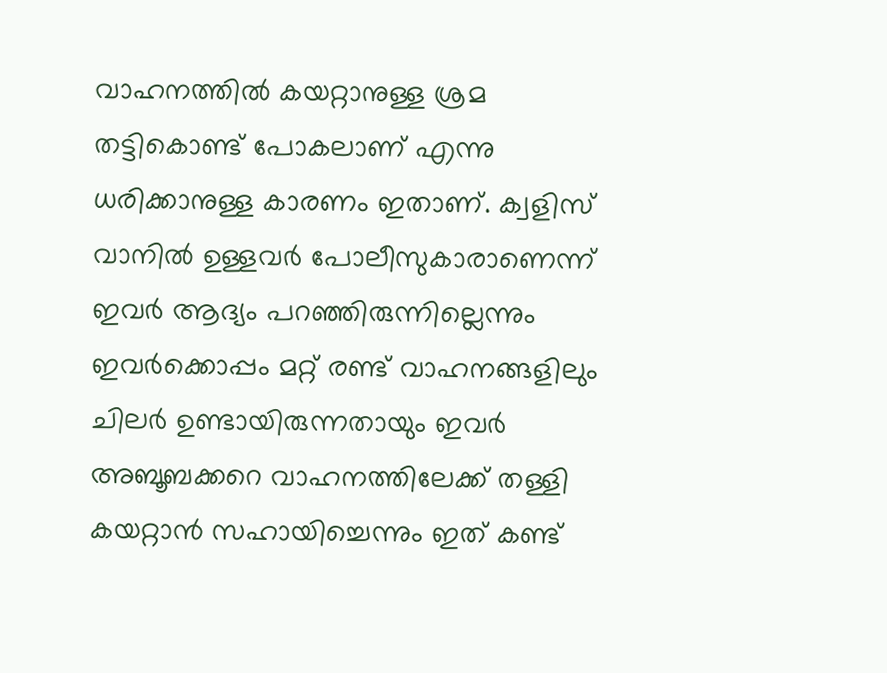വാഹനത്തില്‍ കയറ്റാനുള്ള ശ്രമ തട്ടികൊണ്ട് പോകലാണ് എന്നു ധരിക്കാനുള്ള കാരണം ഇതാണ്. ക്വളിസ് വാനില്‍ ഉള്ളവര്‍ പോലീസുകാരാണെന്ന് ഇവര്‍ ആദ്യം പറഞ്ഞിരുന്നില്ലെന്നും ഇവര്‍ക്കൊപ്പം മറ്റ് രണ്ട് വാഹനങ്ങളിലും ചിലര്‍ ഉണ്ടാ‍യിരുന്നതായും ഇവര്‍ അബൂബക്കറെ വാഹനത്തിലേക്ക് തള്ളി കയറ്റാന്‍ സഹായിച്ചെന്നും ഇത് കണ്ട്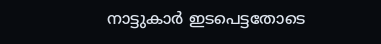നാട്ടുകാര്‍ ഇടപെട്ടതോടെ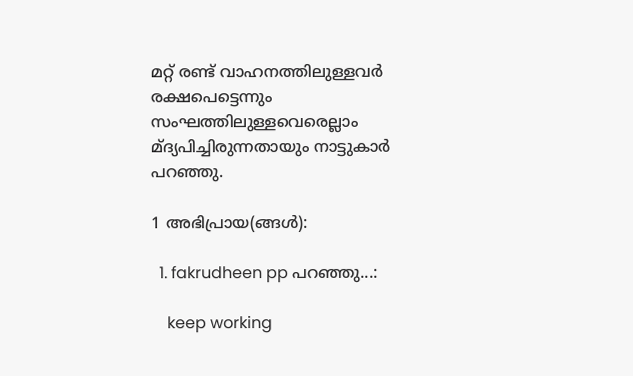മറ്റ് രണ്ട് വാഹനത്തിലുള്ളവര്‍ രക്ഷപെട്ടെന്നും സംഘത്തിലുള്ളവെരെല്ലാം മ്ദ്യപിച്ചിരുന്നതായും നാട്ടുകാര്‍ പറഞ്ഞു.

1 അഭിപ്രായ(ങ്ങള്‍):

  1. fakrudheen pp പറഞ്ഞു...:

    keep working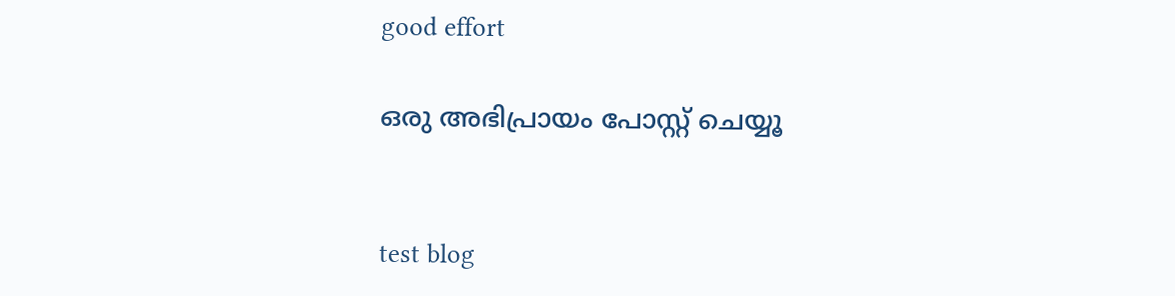good effort

ഒരു അഭിപ്രായം പോസ്റ്റ് ചെയ്യൂ


test blog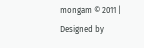mongam © 2011 | Designed by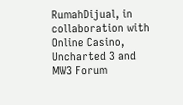RumahDijual, in collaboration with Online Casino, Uncharted 3 and MW3 Forum